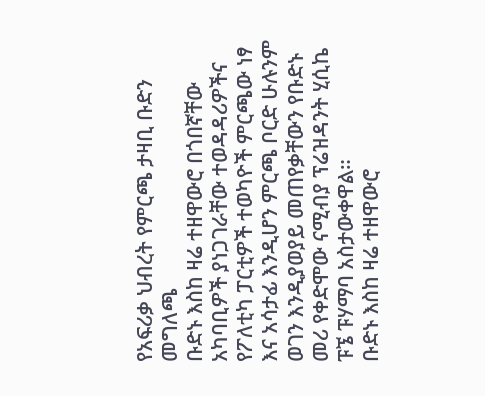የአፍሪቃ ህብረት የምርጫ ታዛቢ ቡድን መግለጫ
ቡድኑ እስከ ዛሬ ተዘዋውሮ በጎበኛቸው አካባቢዎች ያነጋገራቸው ተወዳዳሪዎችና የፖለቲካ ፓርቲዎች ተወካዮች ምርጫው ነፃ እና አሳታፊ እንዲሆን ምርጫ ቦርድ ሁሉንም ወገን እንዲያወያይ መጠየቃቸውን የቡድኑ መሪ የቀድሞው ናሚብያ ፕሬዝዳንት ሂሲኬ ፑኜ ፑሃማባ አስታውቀዋል።
ቡድኑ እስከ ዛሬ ተዘዋውሮ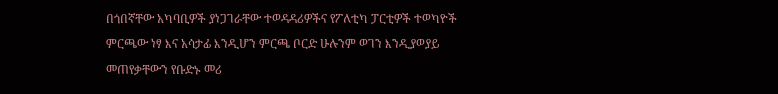በጎበኛቸው አካባቢዎች ያነጋገራቸው ተወዳዳሪዎችና የፖለቲካ ፓርቲዎች ተወካዮች ምርጫው ነፃ እና አሳታፊ እንዲሆን ምርጫ ቦርድ ሁሉንም ወገን እንዲያወያይ መጠየቃቸውን የቡድኑ መሪ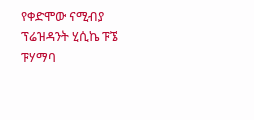የቀድሞው ናሚብያ ፕሬዝዳንት ሂሲኬ ፑኜ ፑሃማባ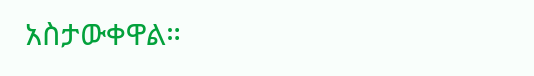አስታውቀዋል።